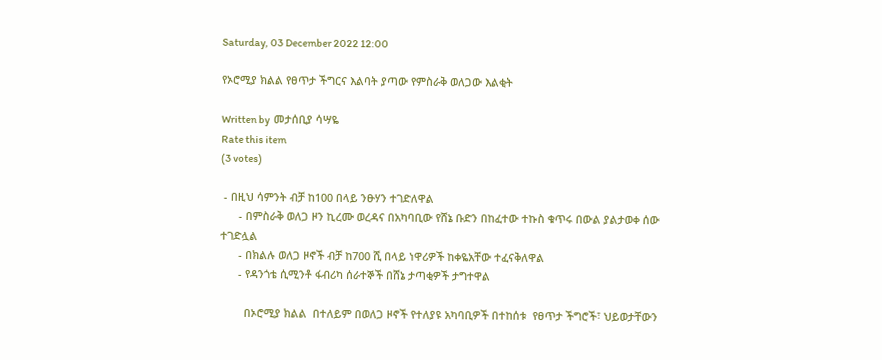Saturday, 03 December 2022 12:00

የኦሮሚያ ክልል የፀጥታ ችግርና እልባት ያጣው የምስራቅ ወለጋው እልቂት

Written by  መታሰቢያ ሳሣዬ
Rate this item
(3 votes)

 - በዚህ ሳምንት ብቻ ከ100 በላይ ንፁሃን ተገድለዋል
      - በምስራቅ ወለጋ ዞን ኪረሙ ወረዳና በአካባቢው የሸኔ ቡድን በከፈተው ተኩስ ቁጥሩ በውል ያልታወቀ ሰው ተገድሏል
      - በክልሉ ወለጋ ዞኖች ብቻ ከ700 ሺ በላይ ነዋሪዎች ከቀዬአቸው ተፈናቅለዋል
      - የዳንጎቴ ሲሚንቶ ፋብሪካ ሰራተኞች በሸኔ ታጣቂዎች ታግተዋል

        በኦሮሚያ ክልል  በተለይም በወለጋ ዞኖች የተለያዩ አካባቢዎች በተከሰቱ  የፀጥታ ችግሮች፣ ህይወታቸውን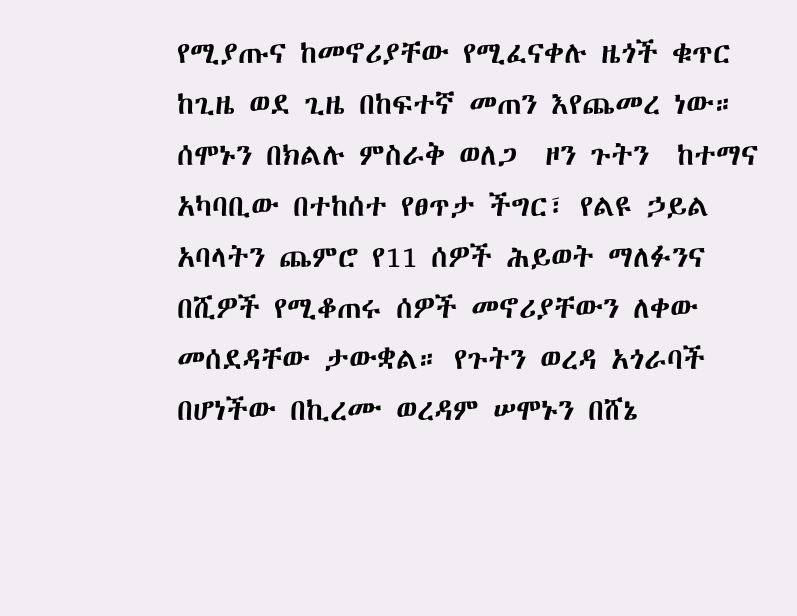የሚያጡና ከመኖሪያቸው የሚፈናቀሉ ዜጎች ቁጥር ከጊዜ ወደ ጊዜ በከፍተኛ መጠን እየጨመረ ነው። ሰሞኑን በክልሉ ምስራቅ ወለጋ  ዞን ጉትን  ከተማና አካባቢው በተከሰተ የፀጥታ ችግር፣ የልዩ ኃይል አባላትን ጨምሮ የ11 ሰዎች ሕይወት ማለፉንና በሺዎች የሚቆጠሩ ሰዎች መኖሪያቸውን ለቀው መሰደዳቸው ታውቋል። የጉትን ወረዳ አጎራባች በሆነችው በኪረሙ ወረዳም ሠሞኑን በሸኔ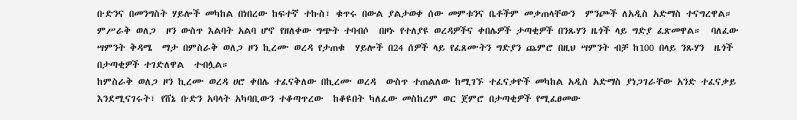ቡድንና በመንግስት ሃይሎች መካከል በነበረው ከፍተኛ ተኩስ፣ ቁጥሩ በውል ያልታወቀ ሰው መምቱንና ቤቶችም መቃጠላቸውን  ምንጮች ለአዲስ አድማስ ተናግረዋል።
ምሥራቅ ወለጋ  ዞን ውስጥ እልባት አልባ ሆኖ የዘለቀው ግጭት ተባብሶ  በዞኑ የተለያዩ ወረዳዎችና ቀበሌዎች ታጣቂዎች በንጹሃን ዜጎች ላይ ግድያ ፈጽመዋል።  ባለፈው ሣምንት ቅዳሜ  ማታ በምስራቅ ወለጋ ዞን ኪረሙ ወረዳ የታጠቁ  ሃይሎች በ24 ሰዎች ላይ የፈጸሙትን ግድያን ጨምሮ በዚህ ሣምንት ብቻ ከ100 በላይ ንጹሃን  ዜጎች በታጣቂዎች ተገድለዋል  ተብሏል።
ከምስራቅ ወለጋ ዞን ኪረሙ ወረዳ ሀሮ ቀበሌ ተፈናቅለው በኪረሙ ወረዳ  ውስጥ ተጠልለው ከሚገኙ ተፈናቃዮች መካከል አዲስ አድማስ ያነጋገራቸው አንድ ተፈናቃይ እንደሚናገሩት፣ የሸኔ ቡድን አባላት አካባቢውን ተቆጣጥረው  ከቆዩበት ካለፈው መስከረም ወር ጀምሮ በታጣቂዎች የሚፈፀመው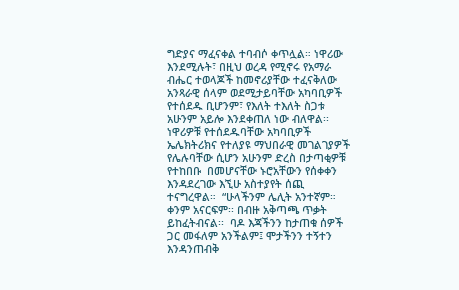ግድያና ማፈናቀል ተባብሶ ቀጥሏል። ነዋሪው እንደሚሉት፣ በዚህ ወረዳ የሚኖሩ የአማራ ብሔር ተወላጆች ከመኖሪያቸው ተፈናቅለው አንጻራዊ ሰላም ወደሚታይባቸው አካባቢዎች  የተሰደዱ ቢሆንም፣ የእለት ተእለት ስጋቱ አሁንም አይሎ እንደቀጠለ ነው ብለዋል፡፡
ነዋሪዎቹ የተሰደዱባቸው አካባቢዎች ኤሌክትሪክና የተለያዩ ማህበራዊ መገልገያዎች የሌሉባቸው ሲሆን አሁንም ድረስ በታጣቂዎቹ የተከበቡ  በመሆናቸው ኑሮአቸውን የሰቀቀን እንዳደረገው እኚሁ አስተያየት ሰጪ ተናግረዋል።  “ሁላችንም ሌሊት አንተኛም። ቀንም አናርፍም፡፡ በብዙ አቅጣጫ ጥቃት ይከፈትብናል፡፡  ባዶ እጃችንን ከታጠቁ ሰዎች ጋር መፋለም አንችልም፤ ሞታችንን ተኝተን እንዳንጠብቅ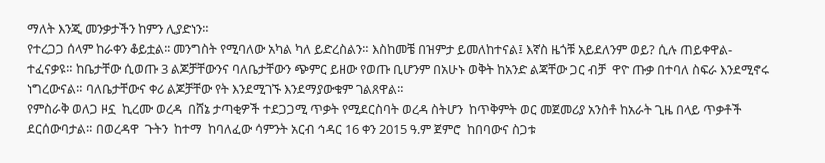ማለት እንጂ መንቃታችን ከምን ሊያድነን።
የተረጋጋ ሰላም ከራቀን ቆይቷል፡፡ መንግስት የሚባለው አካል ካለ ይድረስልን። እስከመቼ በዝምታ ይመለከተናል፤ እኛስ ዜጎቹ አይደለንም ወይ? ሲሉ ጠይቀዋል- ተፈናቃዩ። ከቤታቸው ሲወጡ 3 ልጆቻቸውንና ባለቤታቸውን ጭምር ይዘው የወጡ ቢሆንም በአሁኑ ወቅት ከአንድ ልጃቸው ጋር ብቻ  ዋዮ ጡቃ በተባለ ስፍራ እንደሚኖሩ ነግረውናል። ባለቤታቸውና ቀሪ ልጆቻቸው የት እንደሚገኙ እንደማያውቁም ገልጸዋል።
የምስራቅ ወለጋ ዞኗ  ኪረሙ ወረዳ  በሸኔ ታጣቂዎች ተደጋጋሚ ጥቃት የሚደርስባት ወረዳ ስትሆን  ከጥቅምት ወር መጀመሪያ አንስቶ ከአራት ጊዜ በላይ ጥቃቶች  ደርሰውባታል። በወረዳዋ  ጉትን  ከተማ  ከባለፈው ሳምንት አርብ ኅዳር 16 ቀን 2015 ዓ.ም ጀምሮ  ከበባውና ስጋቱ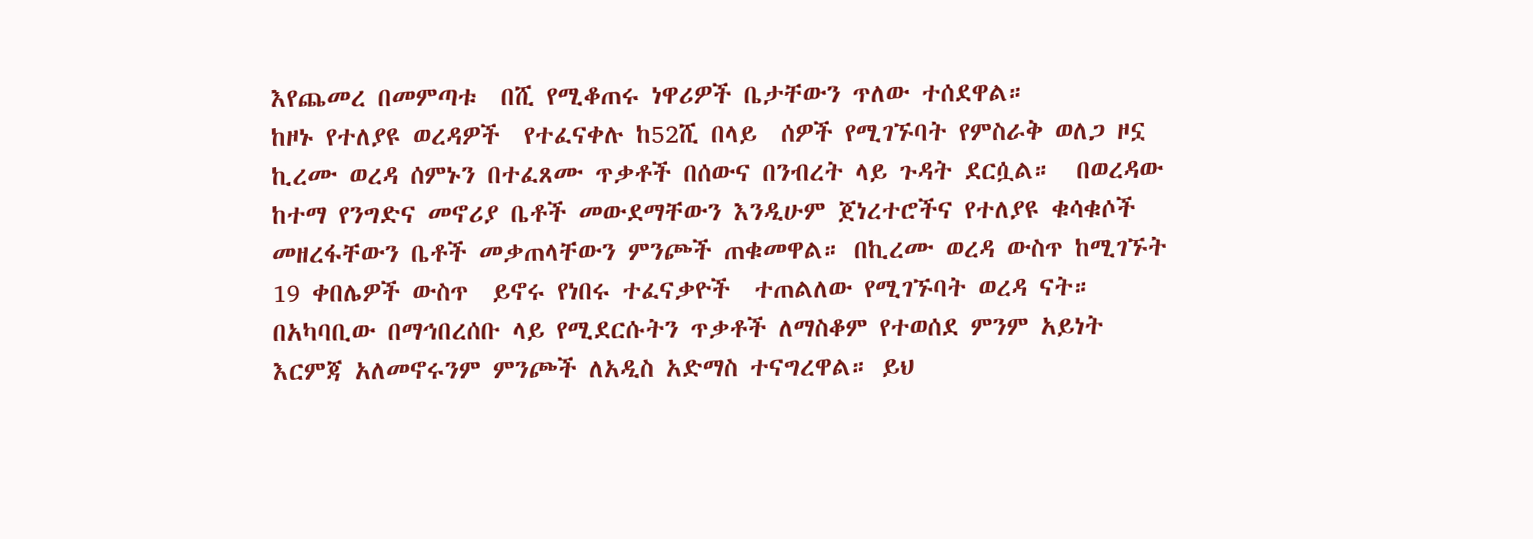እየጨመረ በመምጣቱ  በሺ የሚቆጠሩ ነዋሪዎች ቤታቸውን ጥለው ተሰደዋል።
ከዞኑ የተለያዩ ወረዳዎች  የተፈናቀሉ ከ52ሺ በላይ  ሰዎች የሚገኙባት የምስራቅ ወለጋ ዞኗ  ኪረሙ ወረዳ ሰምኑን በተፈጸሙ ጥቃቶች በሰውና በንብረት ላይ ጉዳት ደርሷል።  በወረዳው ከተማ የንግድና መኖሪያ ቤቶች መውደማቸውን እንዲሁም ጀነረተሮችና የተለያዩ ቁሳቁሶች መዘረፋቸውን ቤቶች መቃጠላቸውን ምንጮች ጠቁመዋል። በኪረሙ ወረዳ ውስጥ ከሚገኙት 19 ቀበሌዎች ውስጥ  ይኖሩ የነበሩ ተፈናቃዮች  ተጠልለው የሚገኙባት ወረዳ ናት።
በአካባቢው በማኅበረሰቡ ላይ የሚደርሱትን ጥቃቶች ለማስቆም የተወሰደ ምንም አይነት  እርምጃ አለመኖሩንም ምንጮች ለአዲስ አድማስ ተናግረዋል። ይህ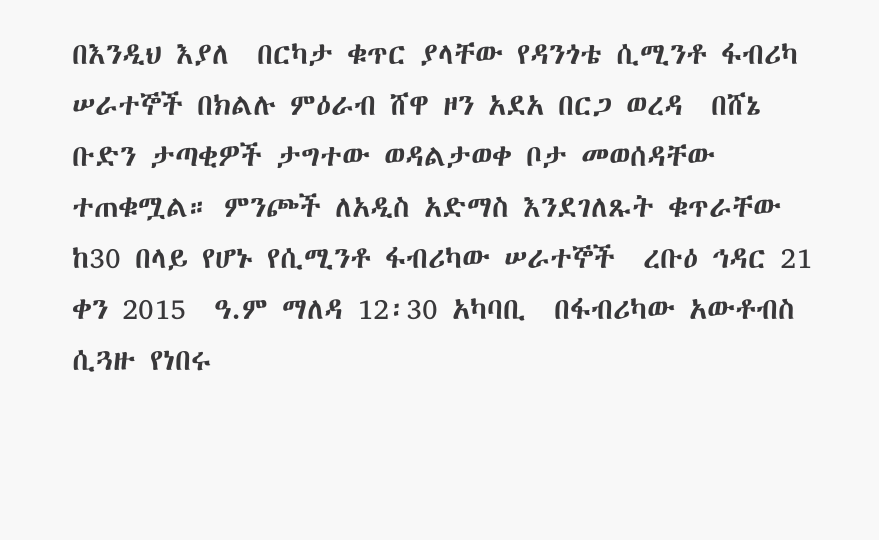በእንዲህ እያለ  በርካታ ቁጥር ያላቸው የዳንጎቴ ሲሚንቶ ፋብሪካ ሠራተኞች በክልሉ ምዕራብ ሸዋ ዞን አደአ በርጋ ወረዳ  በሸኔ  ቡድን ታጣቂዎች ታግተው ወዳልታወቀ ቦታ መወሰዳቸው ተጠቁሟል። ምንጮች ለአዲስ አድማስ እንደገለጹት ቁጥራቸው ከ30 በላይ የሆኑ የሲሚንቶ ፋብሪካው ሠራተኞች  ረቡዕ ኅዳር 21 ቀን 2015  ዓ.ም ማለዳ 12፡30 አካባቢ  በፋብሪካው አውቶብስ ሲጓዙ የነበሩ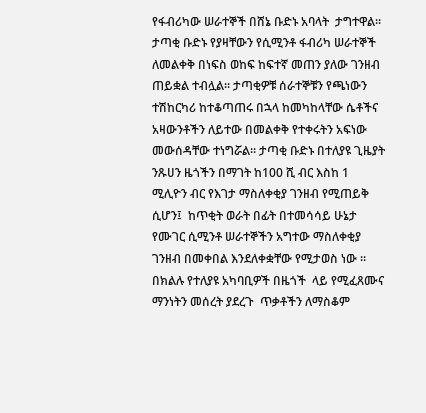የፋብሪካው ሠራተኞች በሸኔ ቡድኑ አባላት  ታግተዋል። ታጣቂ ቡድኑ የያዛቸውን የሲሚንቶ ፋብሪካ ሠራተኞች ለመልቀቅ በነፍስ ወከፍ ከፍተኛ መጠን ያለው ገንዘብ ጠይቋል ተብሏል። ታጣቂዎቹ ሰራተኞቹን የጫነውን ተሽከርካሪ ከተቆጣጠሩ በኋላ ከመካከላቸው ሴቶችና አዛውንቶችን ለይተው በመልቀቅ የተቀሩትን አፍነው መውሰዳቸው ተነግሯል። ታጣቂ ቡድኑ በተለያዩ ጊዜያት ንጹሀን ዜጎችን በማገት ከ100 ሺ ብር እስከ 1 ሚሊዮን ብር የእገታ ማስለቀቂያ ገንዘብ የሚጠይቅ ሲሆን፤  ከጥቂት ወራት በፊት በተመሳሳይ ሁኔታ  የሙገር ሲሚንቶ ሠራተኞችን አግተው ማስለቀቂያ ገንዘብ በመቀበል እንደለቀቋቸው የሚታወስ ነው ።
በክልሉ የተለያዩ አካባቢዎች በዜጎች  ላይ የሚፈጸሙና ማንነትን መሰረት ያደረጉ  ጥቃቶችን ለማስቆም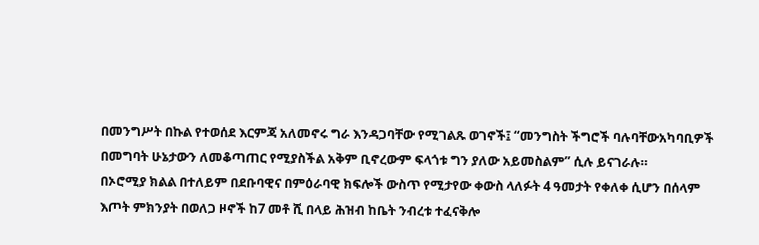በመንግሥት በኩል የተወሰደ እርምጃ አለመኖሩ ግራ እንዳጋባቸው የሚገልጹ ወገኖች፤ “መንግስት ችግሮች ባሉባቸውአካባቢዎች  በመግባት ሁኔታውን ለመቆጣጠር የሚያስችል አቅም ቢኖረውም ፍላጎቱ ግን ያለው አይመስልም” ሲሉ ይናገራሉ።
በኦሮሚያ ክልል በተለይም በደቡባዊና በምዕራባዊ ክፍሎች ውስጥ የሚታየው ቀውስ ላለፉት 4 ዓመታት የቀለቀ ሲሆን በሰላም እጦት ምክንያት በወለጋ ዞኖች ከ7 መቶ ሺ በላይ ሕዝብ ከቤት ንብረቱ ተፈናቅሎ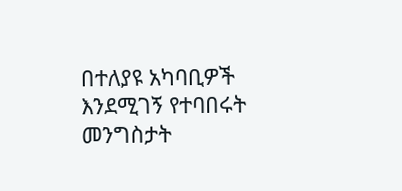በተለያዩ አካባቢዎች እንደሚገኝ የተባበሩት መንግስታት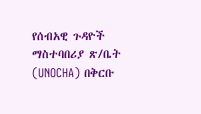የሰብአዊ ጉዳዮች ማስተባበሪያ ጽ/ቤት (UNOCHA) በቅርቡ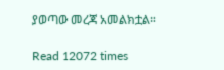ያወጣው መረጃ አመልክቷል።

Read 12072 times